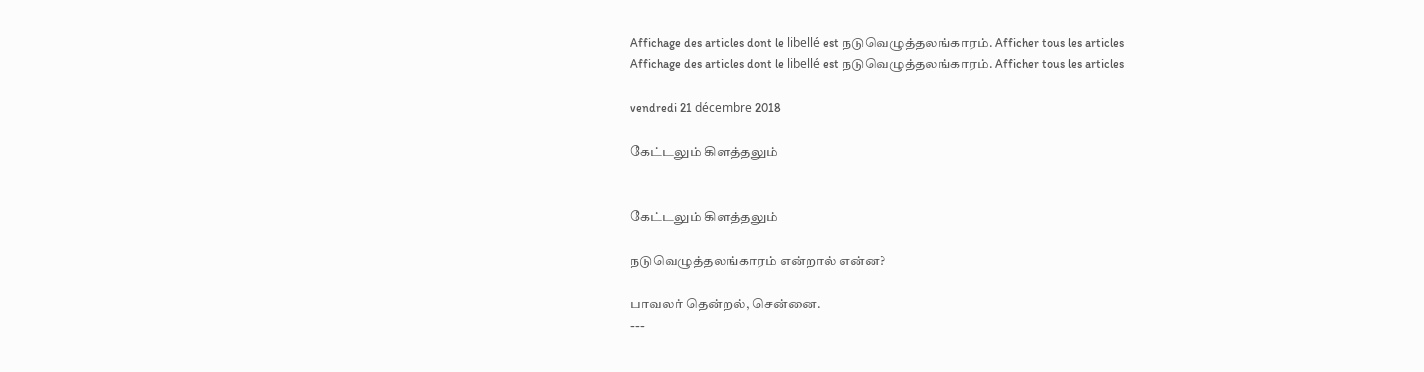Affichage des articles dont le libellé est நடுவெழுத்தலங்காரம். Afficher tous les articles
Affichage des articles dont le libellé est நடுவெழுத்தலங்காரம். Afficher tous les articles

vendredi 21 décembre 2018

கேட்டலும் கிளத்தலும்


கேட்டலும் கிளத்தலும்

நடுவெழுத்தலங்காரம் என்றால் என்ன?

பாவலர் தென்றல், சென்னை.
---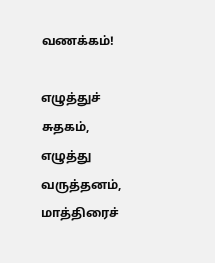வணக்கம்!

எழுத்துச் சுதகம், எழுத்து வருத்தனம், மாத்திரைச்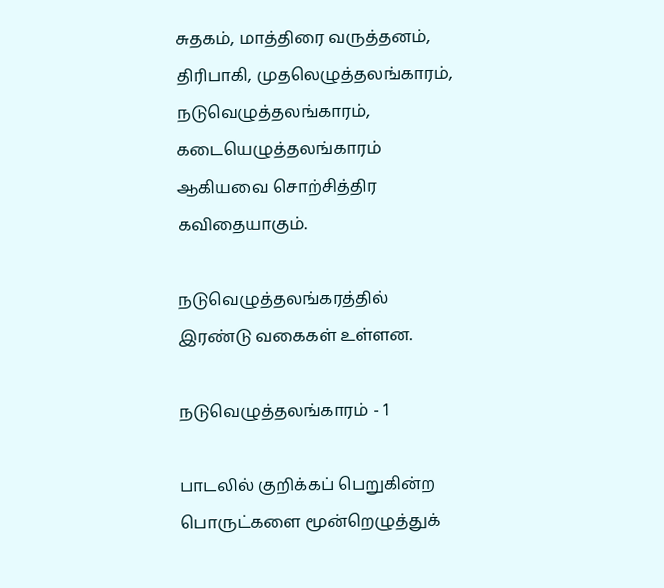சுதகம், மாத்திரை வருத்தனம், திரிபாகி, முதலெழுத்தலங்காரம், நடுவெழுத்தலங்காரம், கடையெழுத்தலங்காரம் ஆகியவை சொற்சித்திர கவிதையாகும்.

நடுவெழுத்தலங்கரத்தில் இரண்டு வகைகள் உள்ளன.

நடுவெழுத்தலங்காரம் - 1

பாடலில் குறிக்கப் பெறுகின்ற பொருட்களை மூன்றெழுத்துக்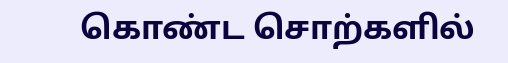கொண்ட சொற்களில்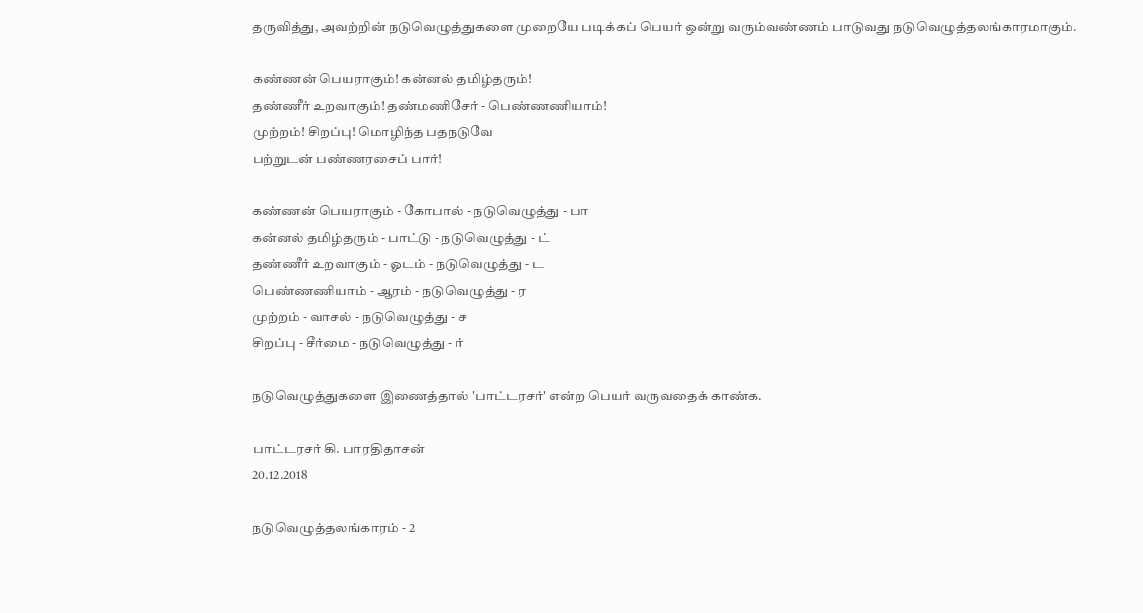தருவித்து, அவற்றின் நடுவெழுத்துகளை முறையே படிக்கப் பெயர் ஒன்று வரும்வண்ணம் பாடுவது நடுவெழுத்தலங்காரமாகும்.

கண்ணன் பெயராகும்! கன்னல் தமிழ்தரும்!
தண்ணீர் உறவாகும்! தண்மணிசேர் - பெண்ணணியாம்!
முற்றம்! சிறப்பு! மொழிந்த பதநடுவே
பற்றுடன் பண்ணரசைப் பார்!

கண்ணன் பெயராகும் - கோபால் - நடுவெழுத்து - பா
கன்னல் தமிழ்தரும் - பாட்டு - நடுவெழுத்து - ட்
தண்ணீர் உறவாகும் - ஓடம் - நடுவெழுத்து - ட
பெண்ணணியாம் - ஆரம் - நடுவெழுத்து - ர
முற்றம் - வாசல் - நடுவெழுத்து - ச
சிறப்பு - சீர்மை - நடுவெழுத்து - ர்

நடுவெழுத்துகளை இணைத்தால் 'பாட்டரசர்' என்ற பெயர் வருவதைக் காண்க.

பாட்டரசர் கி. பாரதிதாசன்
20.12.2018

நடுவெழுத்தலங்காரம் - 2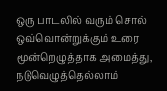ஒரு பாடலில் வரும் சொல் ஒவ்வொன்றுக்கும் உரை மூன்றெழுத்தாக அமைத்து, நடுவெழுத்தெல்லாம்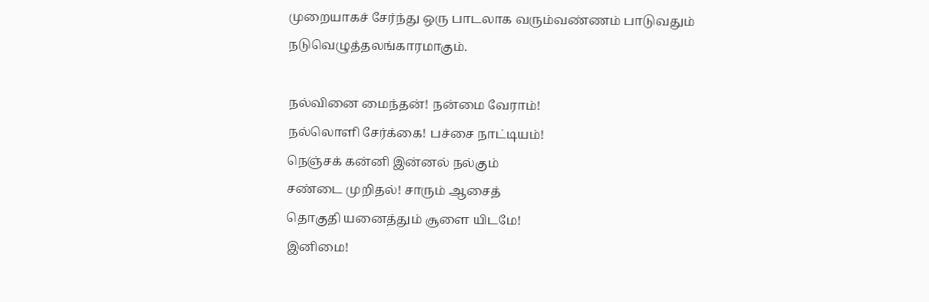முறையாகச் சேர்ந்து ஒரு பாடலாக வரும்வண்ணம் பாடுவதும் நடுவெழுத்தலங்காரமாகும்.

நல்வினை மைந்தன்! நன்மை வேராம்!
நல்லொளி சேர்க்கை! பச்சை நாட்டியம்!
நெஞ்சக் கன்னி இன்னல் நல்கும்
சண்டை முறிதல்! சாரும் ஆசைத்
தொகுதி யனைத்தும் சூளை யிடமே!
இனிமை!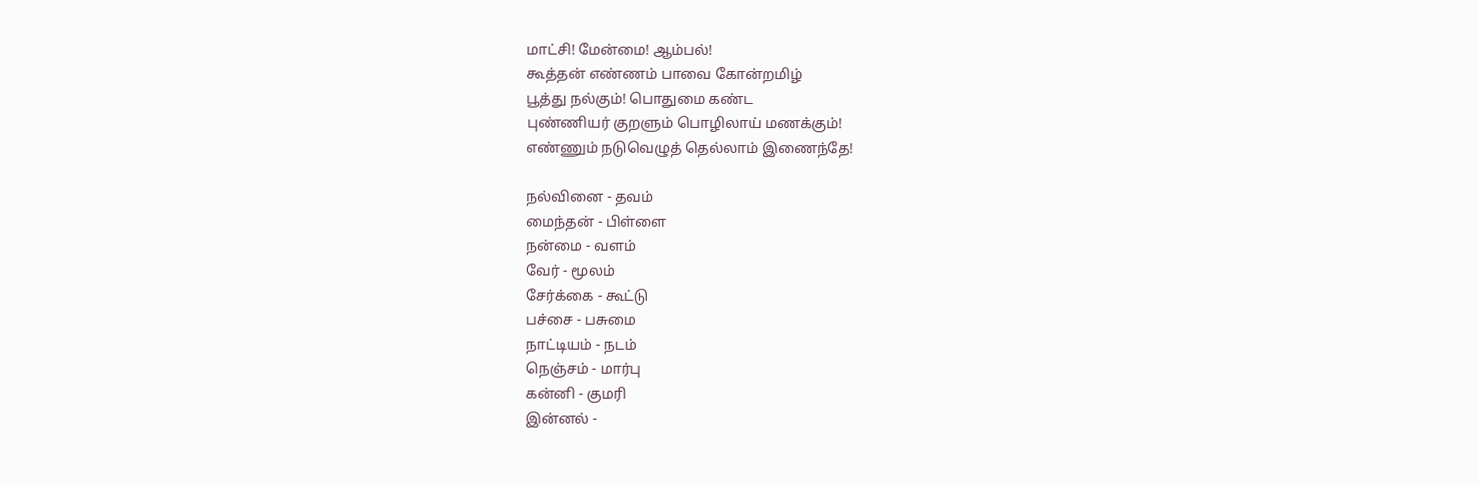மாட்சி! மேன்மை! ஆம்பல்!
கூத்தன் எண்ணம் பாவை கோன்றமிழ்
பூத்து நல்கும்! பொதுமை கண்ட
புண்ணியர் குறளும் பொழிலாய் மணக்கும்!
எண்ணும் நடுவெழுத் தெல்லாம் இணைந்தே!

நல்வினை - தவம்
மைந்தன் - பிள்ளை
நன்மை - வளம்
வேர் - மூலம்
சேர்க்கை - கூட்டு
பச்சை - பசுமை
நாட்டியம் - நடம்
நெஞ்சம் - மார்பு
கன்னி - குமரி
இன்னல் -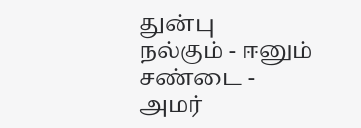துன்பு
நல்கும் - ஈனும்
சண்டை - அமர்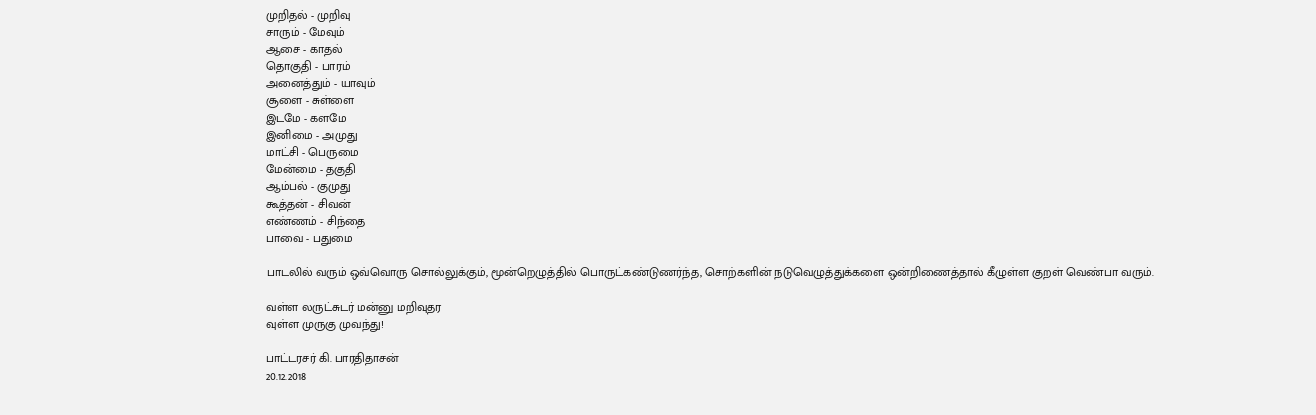முறிதல் - முறிவு
சாரும் - மேவும்
ஆசை - காதல்
தொகுதி - பாரம்
அனைத்தும் - யாவும்
சூளை - சுள்ளை
இடமே - களமே
இனிமை - அமுது
மாட்சி - பெருமை
மேன்மை - தகுதி
ஆம்பல் - குமுது
கூத்தன் - சிவன்
எண்ணம் - சிந்தை
பாவை - பதுமை

பாடலில் வரும் ஒவ்வொரு சொல்லுக்கும், மூன்றெழுத்தில் பொருட்கண்டுணர்ந்த, சொற்களின் நடுவெழுத்துக்களை ஒன்றிணைத்தால் கீழுள்ள குறள் வெண்பா வரும்.

வள்ள லருட்சுடர் மன்னு மறிவுதர
வுள்ள முருகு முவந்து!

பாட்டரசர் கி. பாரதிதாசன்
20.12.2018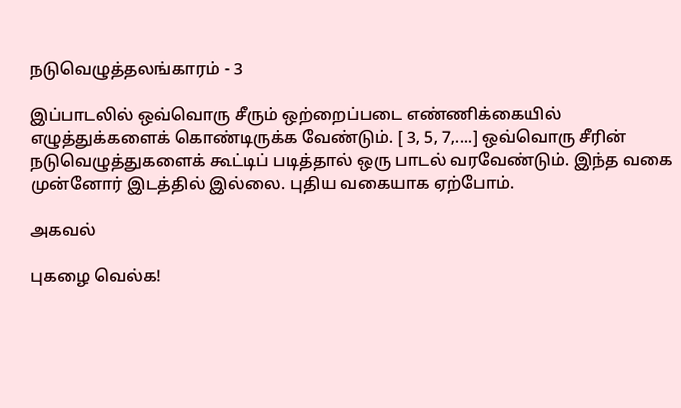நடுவெழுத்தலங்காரம் - 3

இப்பாடலில் ஒவ்வொரு சீரும் ஒற்றைப்படை எண்ணிக்கையில் எழுத்துக்களைக் கொண்டிருக்க வேண்டும். [ 3, 5, 7,....] ஒவ்வொரு சீரின் நடுவெழுத்துகளைக் கூட்டிப் படித்தால் ஒரு பாடல் வரவேண்டும். இந்த வகை முன்னோர் இடத்தில் இல்லை. புதிய வகையாக ஏற்போம்.

அகவல்

புகழை வெல்க!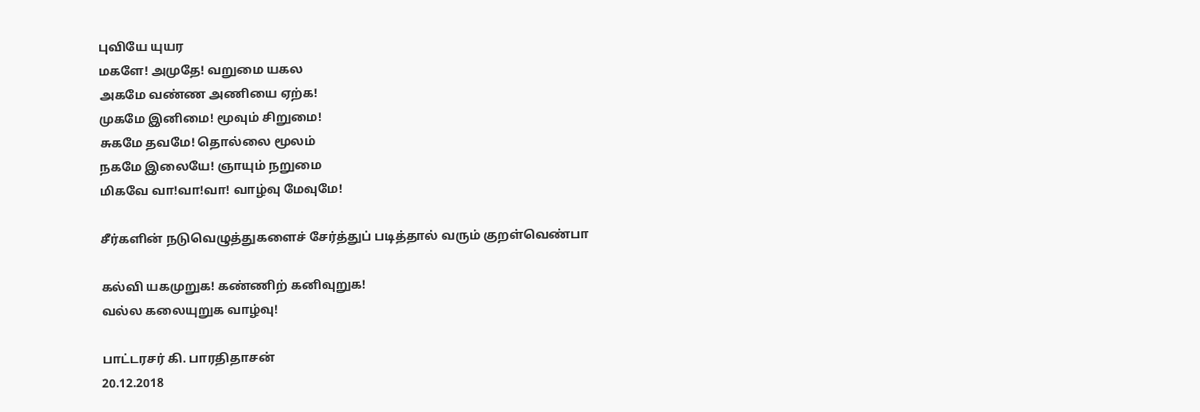புவியே யுயர
மகளே! அமுதே! வறுமை யகல
அகமே வண்ண அணியை ஏற்க!
முகமே இனிமை! மூவும் சிறுமை!
சுகமே தவமே! தொல்லை மூலம்
நகமே இலையே! ஞாயும் நறுமை
மிகவே வா!வா!வா! வாழ்வு மேவுமே!

சீர்களின் நடுவெழுத்துகளைச் சேர்த்துப் படித்தால் வரும் குறள்வெண்பா

கல்வி யகமுறுக! கண்ணிற் கனிவுறுக!
வல்ல கலையுறுக வாழ்வு!

பாட்டரசர் கி. பாரதிதாசன்
20.12.2018